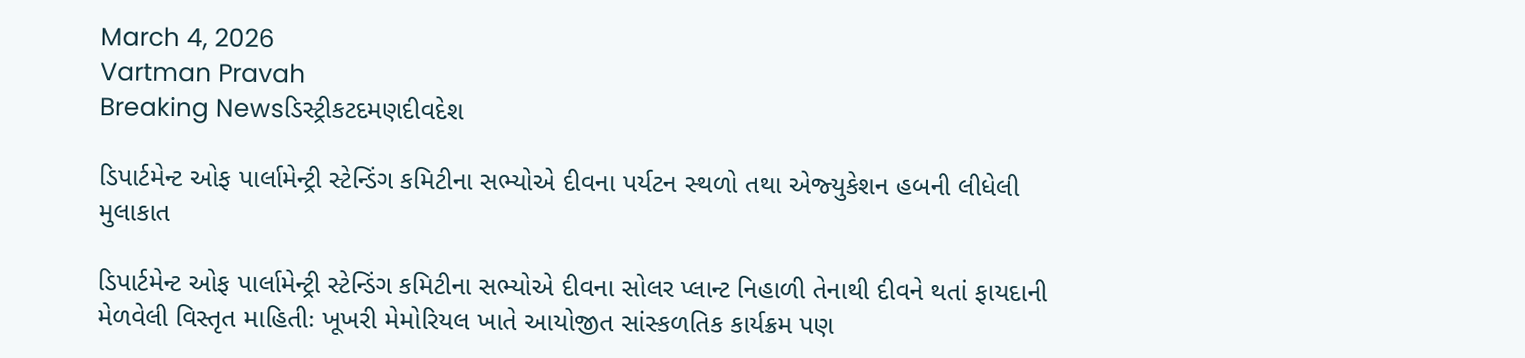March 4, 2026
Vartman Pravah
Breaking Newsડિસ્ટ્રીકટદમણદીવદેશ

ડિપાર્ટમેન્‍ટ ઓફ પાર્લામેન્‍ટ્રી સ્‍ટેન્‍ડિંગ કમિટીના સભ્‍યોએ દીવના પર્યટન સ્‍થળો તથા એજ્‍યુકેશન હબની લીધેલી મુલાકાત

ડિપાર્ટમેન્‍ટ ઓફ પાર્લામેન્‍ટ્રી સ્‍ટેન્‍ડિંગ કમિટીના સભ્‍યોએ દીવના સોલર પ્‍લાન્‍ટ નિહાળી તેનાથી દીવને થતાં ફાયદાની મેળવેલી વિસ્‍તૃત માહિતીઃ ખૂખરી મેમોરિયલ ખાતે આયોજીત સાંસ્‍કળતિક કાર્યક્રમ પણ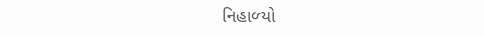નિહાળ્‍યો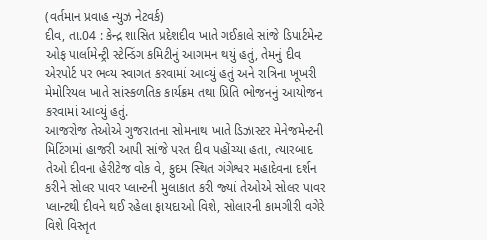(વર્તમાન પ્રવાહ ન્‍યુઝ નેટવર્ક)
દીવ, તા.04 : કેન્‍દ્ર શાસિત પ્રદેશદીવ ખાતે ગઈકાલે સાંજે ડિપાર્ટમેન્‍ટ ઓફ પાર્લામેન્‍ટ્રી સ્‍ટેન્‍ડિંગ કમિટીનું આગમન થયું હતું, તેમનું દીવ એરપોર્ટ પર ભવ્‍ય સ્‍વાગત કરવામાં આવ્‍યું હતું અને રાત્રિના ખૂખરી મેમોરિયલ ખાતે સાંસ્‍કળતિક કાર્યક્રમ તથા પ્રિતિ ભોજનનું આયોજન કરવામાં આવ્‍યું હતું.
આજરોજ તેઓએ ગુજરાતના સોમનાથ ખાતે ડિઝાસ્‍ટર મેનેજમેન્‍ટની મિટિંગમાં હાજરી આપી સાંજે પરત દીવ પહોંચ્‍યા હતા, ત્‍યારબાદ તેઓ દીવના હેરીટેજ વોક વે, ફુદમ સ્‍થિત ગંગેશ્વર મહાદેવના દર્શન કરીને સોલર પાવર પ્‍લાન્‍ટની મુલાકાત કરી જ્‍યાં તેઓએ સોલર પાવર પ્‍લાન્‍ટથી દીવને થઈ રહેલા ફાયદાઓ વિશે, સોલારની કામગીરી વગેરે વિશે વિસ્‍તૃત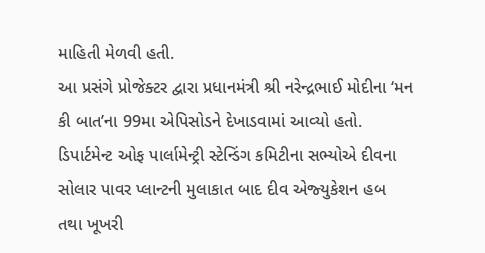માહિતી મેળવી હતી.
આ પ્રસંગે પ્રોજેક્‍ટર દ્વારા પ્રધાનમંત્રી શ્રી નરેન્‍દ્રભાઈ મોદીના ‘મન કી બાત’ના 99મા એપિસોડને દેખાડવામાં આવ્‍યો હતો. ડિપાર્ટમેન્‍ટ ઓફ પાર્લામેન્‍ટ્રી સ્‍ટેન્‍ડિંગ કમિટીના સભ્‍યોએ દીવના સોલાર પાવર પ્‍લાન્‍ટની મુલાકાત બાદ દીવ એજ્‍યુકેશન હબ તથા ખૂખરી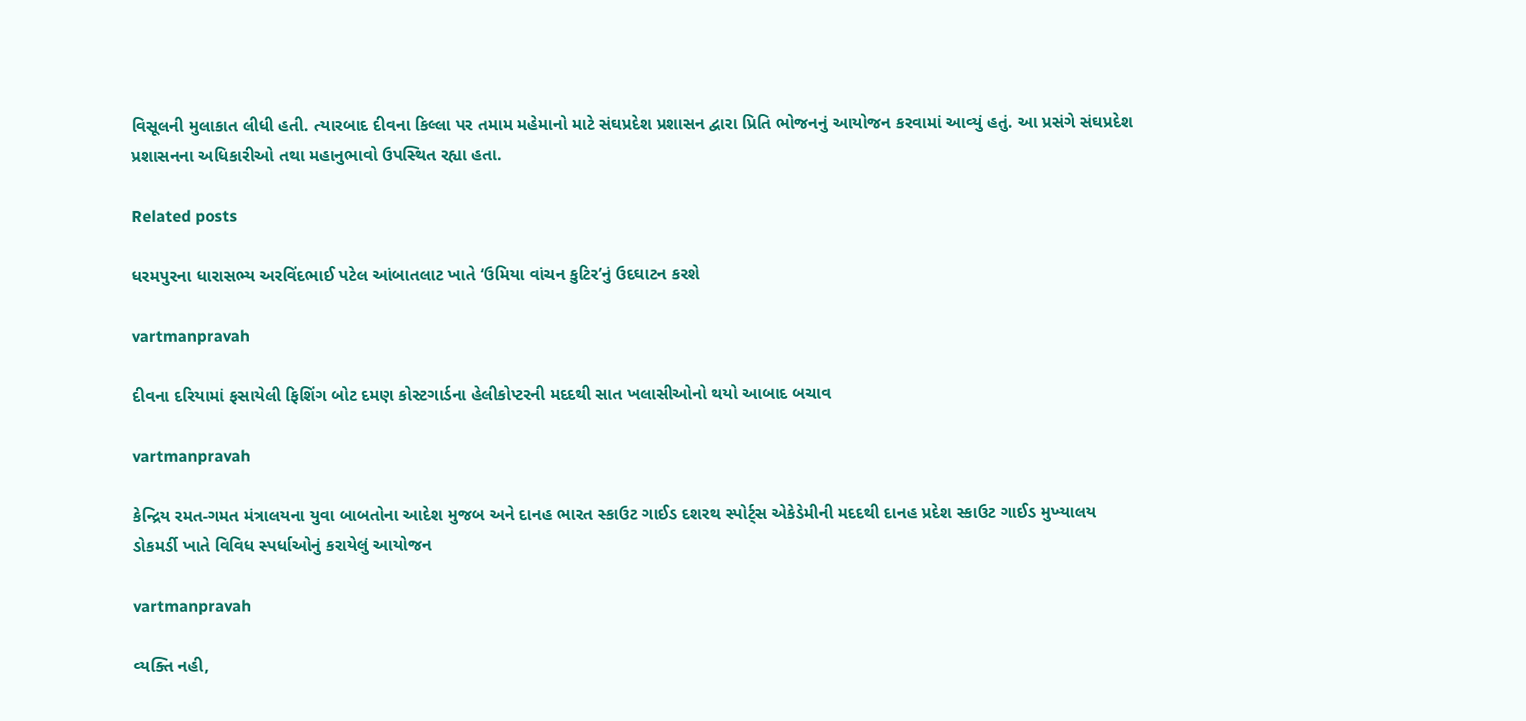વિસૂલની મુલાકાત લીધી હતી. ત્‍યારબાદ દીવના કિલ્લા પર તમામ મહેમાનો માટે સંઘપ્રદેશ પ્રશાસન દ્વારા પ્રિતિ ભોજનનું આયોજન કરવામાં આવ્‍યું હતું. આ પ્રસંગે સંઘપ્રદેશ પ્રશાસનના અધિકારીઓ તથા મહાનુભાવો ઉપસ્‍થિત રહ્યા હતા.

Related posts

ધરમપુરના ધારાસભ્‍ય અરવિંદભાઈ પટેલ આંબાતલાટ ખાતે ‘ઉમિયા વાંચન કુટિર’નું ઉદઘાટન કરશે

vartmanpravah

દીવના દરિયામાં ફસાયેલી ફિશિંગ બોટ દમણ કોસ્‍ટગાર્ડના હેલીકોપ્‍ટરની મદદથી સાત ખલાસીઓનો થયો આબાદ બચાવ

vartmanpravah

કેન્‍દ્રિય રમત-ગમત મંત્રાલયના યુવા બાબતોના આદેશ મુજબ અને દાનહ ભારત સ્‍કાઉટ ગાઈડ દશરથ સ્‍પોર્ટ્‍સ એકેડેમીની મદદથી દાનહ પ્રદેશ સ્‍કાઉટ ગાઈડ મુખ્‍યાલય ડોકમર્ડી ખાતે વિવિધ સ્‍પર્ધાઓનું કરાયેલું આયોજન

vartmanpravah

વ્‍યક્‍તિ નહી,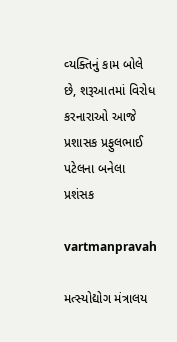વ્‍યક્‍તિનું કામ બોલે છે, શરૂઆતમાં વિરોધ કરનારાઓ આજે પ્રશાસક પ્રફુલભાઈ પટેલના બનેલા પ્રશંસક

vartmanpravah

મત્‍સ્‍યોદ્યોગ મંત્રાલય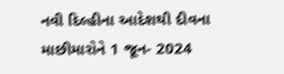નવી દિલ્‍હીના આદેશથી દીવના માછીમારોને 1 જૂન- 2024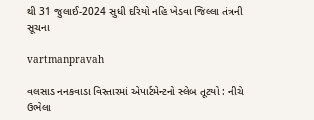થી 31 જુલાઈ-2024 સુધી દરિયો નહિ ખેડવા જિલ્લા તંત્રની સૂચના

vartmanpravah

વલસાડ નનકવાડા વિસ્‍તારમાં એપાર્ટમેન્‍ટનો સ્‍લેબ તૂટયો : નીચે ઉભેલા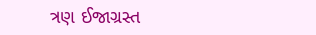ત્રણ ઈજાગ્રસ્‍ત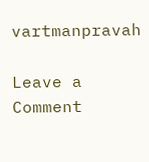vartmanpravah

Leave a Comment